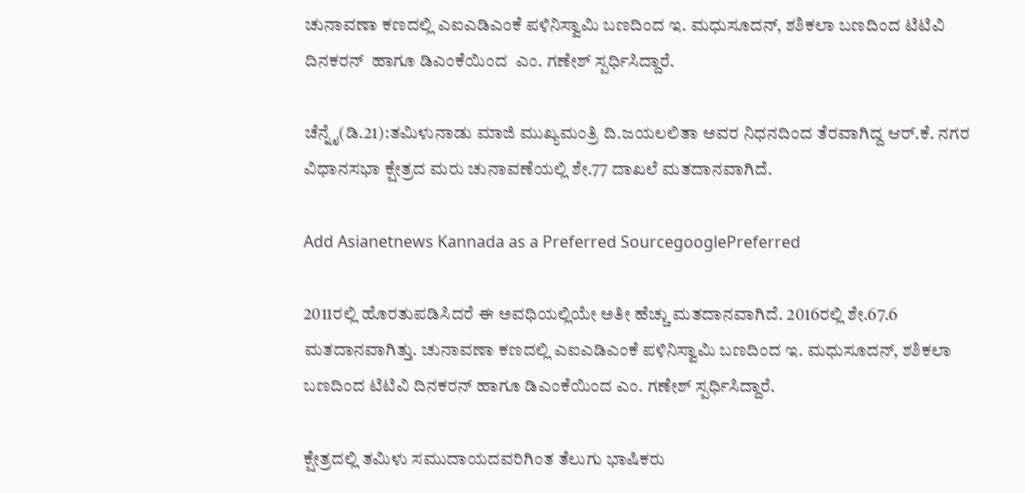ಚುನಾವಣಾ ಕಣದಲ್ಲಿ ಎಐಎಡಿಎಂಕೆ ಪಳಿನಿಸ್ವಾಮಿ ಬಣದಿಂದ ಇ. ಮಧುಸೂದನ್, ಶಶಿಕಲಾ ಬಣದಿಂದ ಟಿಟಿವಿ ದಿನಕರನ್  ಹಾಗೂ ಡಿಎಂಕೆಯಿಂದ  ಎಂ. ಗಣೇಶ್ ಸ್ಪರ್ಧಿಸಿದ್ದಾರೆ.

ಚೆನ್ನೈ(ಡಿ.21):ತಮಿಳುನಾಡು ಮಾಜಿ ಮುಖ್ಯಮಂತ್ರಿ ದಿ.ಜಯಲಲಿತಾ ಅವರ ನಿಧನದಿಂದ ತೆರವಾಗಿದ್ದ ಆರ್.ಕೆ. ನಗರ ವಿಧಾನಸಭಾ ಕ್ಷೇತ್ರದ ಮರು ಚುನಾವಣೆಯಲ್ಲಿ ಶೇ.77 ದಾಖಲೆ ಮತದಾನವಾಗಿದೆ.

Add Asianetnews Kannada as a Preferred SourcegooglePreferred

2011ರಲ್ಲಿ ಹೊರತುಪಡಿಸಿದರೆ ಈ ಅವಧಿಯಲ್ಲಿಯೇ ಅತೀ ಹೆಚ್ಚು ಮತದಾನವಾಗಿದೆ. 2016ರಲ್ಲಿ ಶೇ.67.6 ಮತದಾನವಾಗಿತ್ತು. ಚುನಾವಣಾ ಕಣದಲ್ಲಿ ಎಐಎಡಿಎಂಕೆ ಪಳಿನಿಸ್ವಾಮಿ ಬಣದಿಂದ ಇ. ಮಧುಸೂದನ್, ಶಶಿಕಲಾ ಬಣದಿಂದ ಟಿಟಿವಿ ದಿನಕರನ್ ಹಾಗೂ ಡಿಎಂಕೆಯಿಂದ ಎಂ. ಗಣೇಶ್ ಸ್ಪರ್ಧಿಸಿದ್ದಾರೆ.

ಕ್ಷೇತ್ರದಲ್ಲಿ ತಮಿಳು ಸಮುದಾಯದವರಿಗಿಂತ ತೆಲುಗು ಭಾಷಿಕರು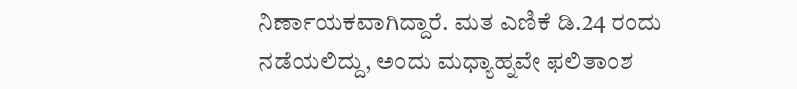ನಿರ್ಣಾಯಕವಾಗಿದ್ದಾರೆ. ಮತ ಎಣಿಕೆ ಡಿ.24 ರಂದು ನಡೆಯಲಿದ್ದು, ಅಂದು ಮಧ್ಯಾಹ್ನವೇ ಫಲಿತಾಂಶ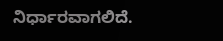ನಿರ್ಧಾರವಾಗಲಿದೆ.